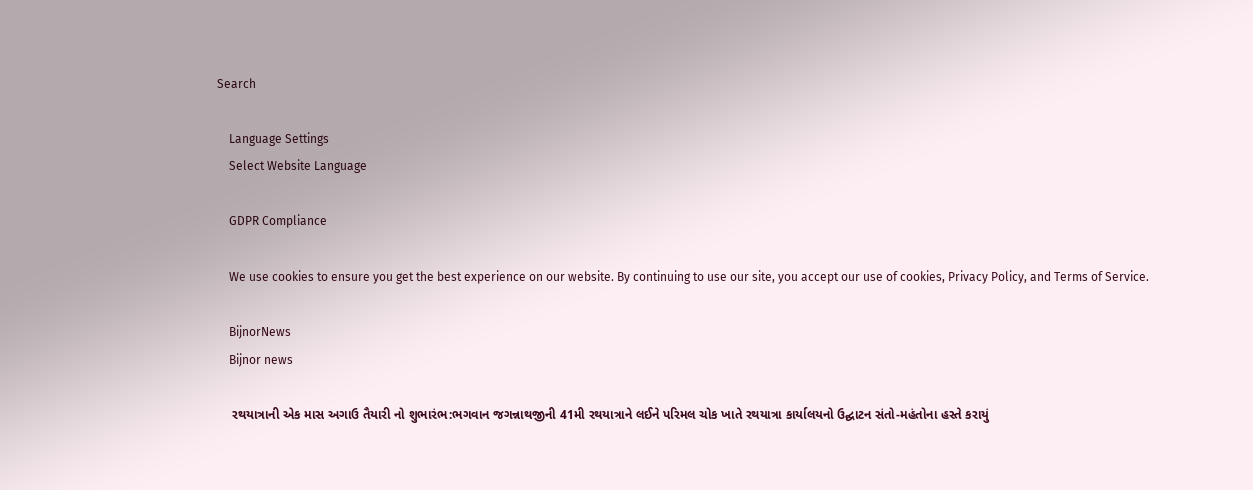Search

    Language Settings
    Select Website Language

    GDPR Compliance

    We use cookies to ensure you get the best experience on our website. By continuing to use our site, you accept our use of cookies, Privacy Policy, and Terms of Service.

    BijnorNews
    Bijnor news

    રથયાત્રાની એક માસ અગાઉ તૈયારી નો શુભારંભ:ભગવાન જગન્નાથજીની 41મી રથયાત્રાને લઈને પરિમલ ચોક ખાતે રથયાત્રા કાર્યાલયનો ઉદ્ઘાટન સંતો-મહંતોના હસ્તે કરાયું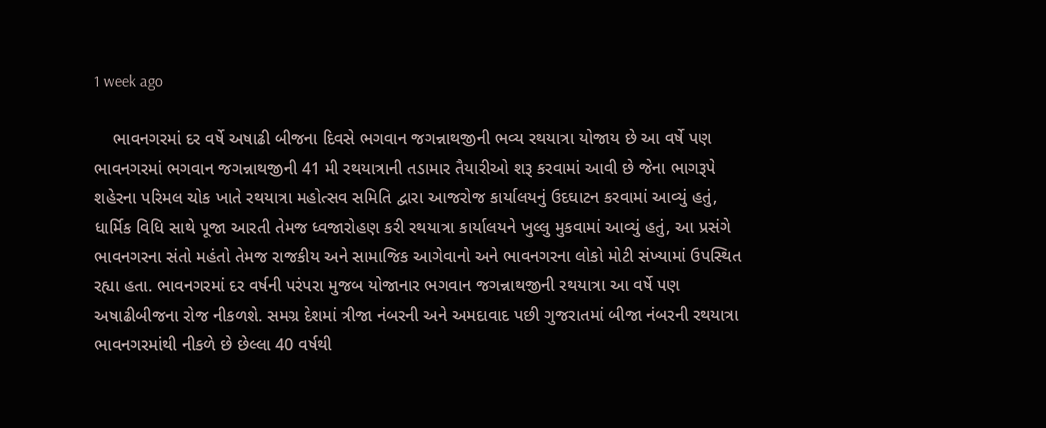1 week ago

    ભાવનગરમાં દર વર્ષે અષાઢી બીજના દિવસે ભગવાન જગન્નાથજીની ભવ્ય રથયાત્રા યોજાય છે આ વર્ષે પણ ભાવનગરમાં ભગવાન જગન્નાથજીની 41 મી રથયાત્રાની તડામાર તૈયારીઓ શરૂ કરવામાં આવી છે જેના ભાગરૂપે શહેરના પરિમલ ચોક ખાતે રથયાત્રા મહોત્સવ સમિતિ દ્વારા આજરોજ કાર્યાલયનું ઉદઘાટન કરવામાં આવ્યું હતું, ધાર્મિક વિધિ સાથે પૂજા આરતી તેમજ ધ્વજારોહણ કરી રથયાત્રા કાર્યાલયને ખુલ્લુ મુકવામાં આવ્યું હતું, આ પ્રસંગે ભાવનગરના સંતો મહંતો તેમજ રાજકીય અને સામાજિક આગેવાનો અને ભાવનગરના લોકો મોટી સંખ્યામાં ઉપસ્થિત રહ્યા હતા. ભાવનગરમાં દર વર્ષની પરંપરા મુજબ યોજાનાર ભગવાન જગન્નાથજીની રથયાત્રા આ વર્ષે પણ અષાઢીબીજના રોજ નીકળશે. સમગ્ર દેશમાં ત્રીજા નંબરની અને અમદાવાદ પછી ગુજરાતમાં બીજા નંબરની રથયાત્રા ભાવનગરમાંથી નીકળે છે છેલ્લા 40 વર્ષથી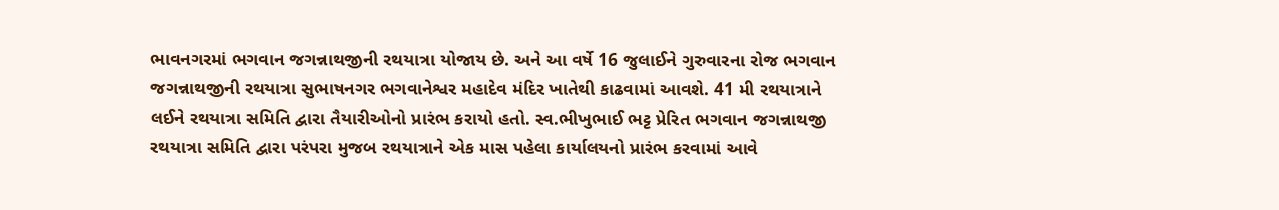ભાવનગરમાં ભગવાન જગન્નાથજીની રથયાત્રા યોજાય છે. અને આ વર્ષે 16 જુલાઈને ગુરુવારના રોજ ભગવાન જગન્નાથજીની રથયાત્રા સુભાષનગર ભગવાનેશ્વર મહાદેવ મંદિર ખાતેથી કાઢવામાં આવશે. 41 મી રથયાત્રાને લઈને રથયાત્રા સમિતિ દ્વારા તૈયારીઓનો પ્રારંભ કરાયો હતો. સ્વ.ભીખુભાઈ ભટ્ટ પ્રેરિત ભગવાન જગન્નાથજી રથયાત્રા સમિતિ દ્વારા પરંપરા મુજબ રથયાત્રાને એક માસ પહેલા કાર્યાલયનો પ્રારંભ કરવામાં આવે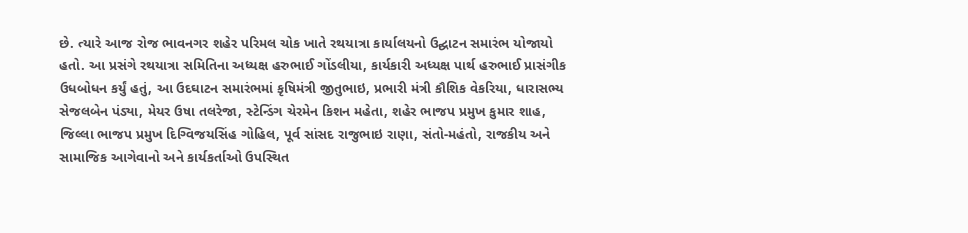છે. ત્યારે આજ રોજ ભાવનગર શહેર પરિમલ ચોક ખાતે રથયાત્રા કાર્યાલયનો ઉદ્ઘાટન સમારંભ યોજાયો હતો. આ પ્રસંગે રથયાત્રા સમિતિના અધ્યક્ષ હરુભાઈ ગોંડલીયા, કાર્યકારી અધ્યક્ષ પાર્થ હરુભાઈ પ્રાસંગીક ઉધબોધન કર્યું હતું, આ ઉદઘાટન સમારંભમાં કૃષિમંત્રી જીતુભાઇ, પ્રભારી મંત્રી કૌશિક વેકરિયા, ધારાસભ્ય સેજલબેન પંડ્યા, મેયર ઉષા તલરેજા, સ્ટેન્ડિંગ ચેરમેન કિશન મહેતા, શહેર ભાજપ પ્રમુખ કુમાર શાહ, જિલ્લા ભાજપ પ્રમુખ દિગ્વિજયસિંહ ગોહિલ, પૂર્વ સાંસદ રાજુભાઇ રાણા, સંતો-મહંતો, રાજકીય અને સામાજિક આગેવાનો અને કાર્યકર્તાઓ ઉપસ્થિત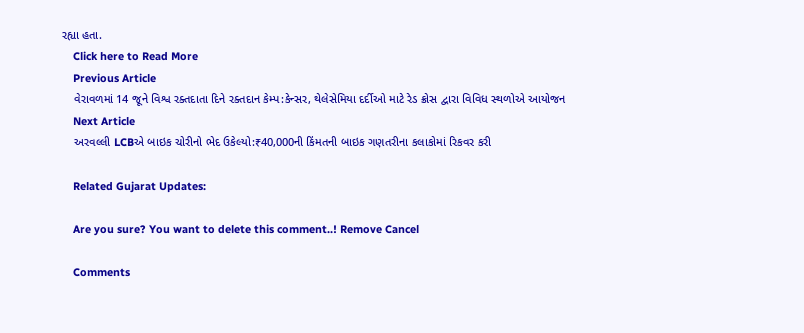રહ્યા હતા.
    Click here to Read More
    Previous Article
    વેરાવળમાં 14 જૂને વિશ્વ રક્તદાતા દિને રક્તદાન કેમ્પ:કેન્સર, થેલેસેમિયા દર્દીઓ માટે રેડ ક્રોસ દ્વારા વિવિધ સ્થળોએ આયોજન
    Next Article
    અરવલ્લી LCBએ બાઇક ચોરીનો ભેદ ઉકેલ્યો:₹40,000ની કિંમતની બાઇક ગણતરીના કલાકોમાં રિકવર કરી

    Related Gujarat Updates:

    Are you sure? You want to delete this comment..! Remove Cancel

    Comments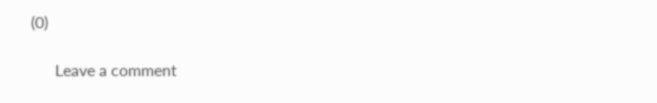(0)

      Leave a comment